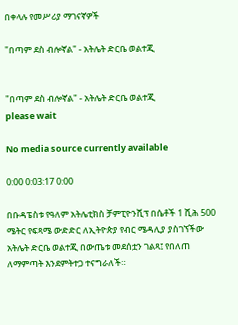በቀላሉ የመሥሪያ ማገናኛዎች

"በጣም ደስ ብሎኛል" - አትሌት ድርቤ ወልተጂ


"በጣም ደስ ብሎኛል" - አትሌት ድርቤ ወልተጂ
please wait

No media source currently available

0:00 0:03:17 0:00

በቡዳፔስቱ የዓለም አትሌቲክስ ቻምፒዮንሺፕ በሴቶች 1 ሺሕ 500 ሜትር የፍጻሜ ውድድር ለኢትዮጵያ የብር ሜዳሊያ ያስገኘችው አትሌት ድርቤ ወልተጂ በውጤቱ መደሰቷን ገልጻ፤ የበለጠ ለማምጣት እንደምትተጋ ተናግራለች።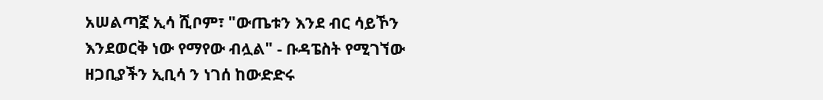አሠልጣኟ ኢሳ ሺቦም፣ "ውጤቱን እንደ ብር ሳይኾን እንደወርቅ ነው የማየው ብሏል" - ቡዳፔስት የሚገኘው ዘጋቢያችን ኢቢሳ ን ነገሰ ከውድድሩ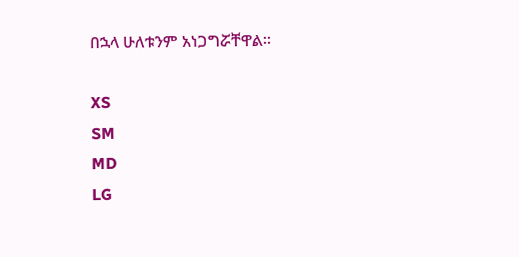በኋላ ሁለቱንም አነጋግሯቸዋል።

XS
SM
MD
LG